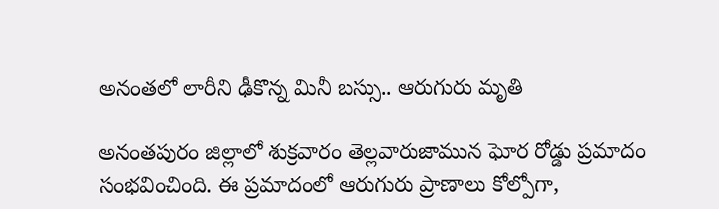అనంతలో లారీని ఢీకొన్న మినీ బస్సు.. ఆరుగురు మృతి

అనంతపురం జిల్లాలో శుక్రవారం తెల్లవారుజామున ఘోర రోడ్డు ప్రమాదం సంభవించింది. ఈ ప్రమాదంలో ఆరుగురు ప్రాణాలు కోల్పోగా,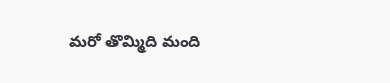మరో తొమ్మిది మంది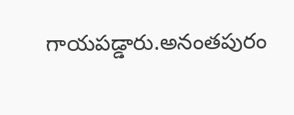గాయపడ్డారు.అనంతపురం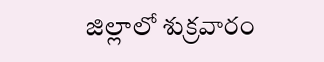జిల్లాలో శుక్రవారం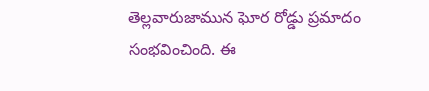తెల్లవారుజామున ఘోర రోడ్డు ప్రమాదం సంభవించింది. ఈ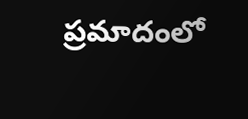ప్రమాదంలో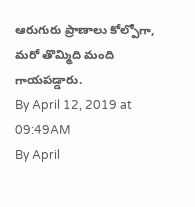ఆరుగురు ప్రాణాలు కోల్పోగా, మరో తొమ్మిది మంది గాయపడ్డారు.
By April 12, 2019 at 09:49AM
By April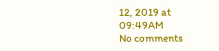12, 2019 at 09:49AM
No comments